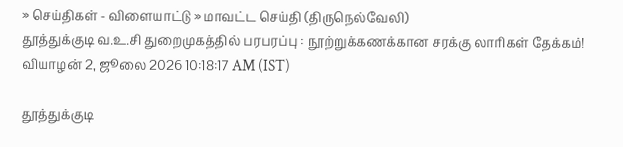» செய்திகள் - விளையாட்டு » மாவட்ட செய்தி (திருநெல்வேலி)
தூத்துக்குடி வ.உ.சி துறைமுகத்தில் பரபரப்பு : நூற்றுக்கணக்கான சரக்கு லாரிகள் தேக்கம்!
வியாழன் 2, ஜூலை 2026 10:18:17 AM (IST)

தூத்துக்குடி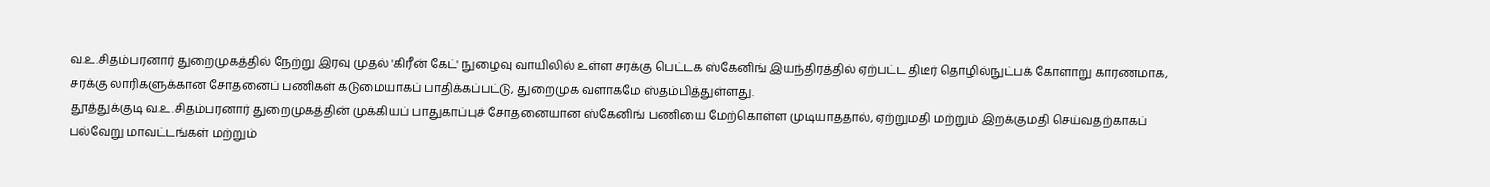வ.உ.சிதம்பரனார் துறைமுகத்தில் நேற்று இரவு முதல் 'கிரீன் கேட்' நுழைவு வாயிலில் உள்ள சரக்கு பெட்டக ஸ்கேனிங் இயந்திரத்தில் ஏற்பட்ட திடீர் தொழில்நுட்பக் கோளாறு காரணமாக, சரக்கு லாரிகளுக்கான சோதனைப் பணிகள் கடுமையாகப் பாதிக்கப்பட்டு, துறைமுக வளாகமே ஸ்தம்பித்துள்ளது.
தூத்துக்குடி வ.உ.சிதம்பரனார் துறைமுகத்தின் முக்கியப் பாதுகாப்புச் சோதனையான ஸ்கேனிங் பணியை மேற்கொள்ள முடியாததால், ஏற்றுமதி மற்றும் இறக்குமதி செய்வதற்காகப் பல்வேறு மாவட்டங்கள் மற்றும்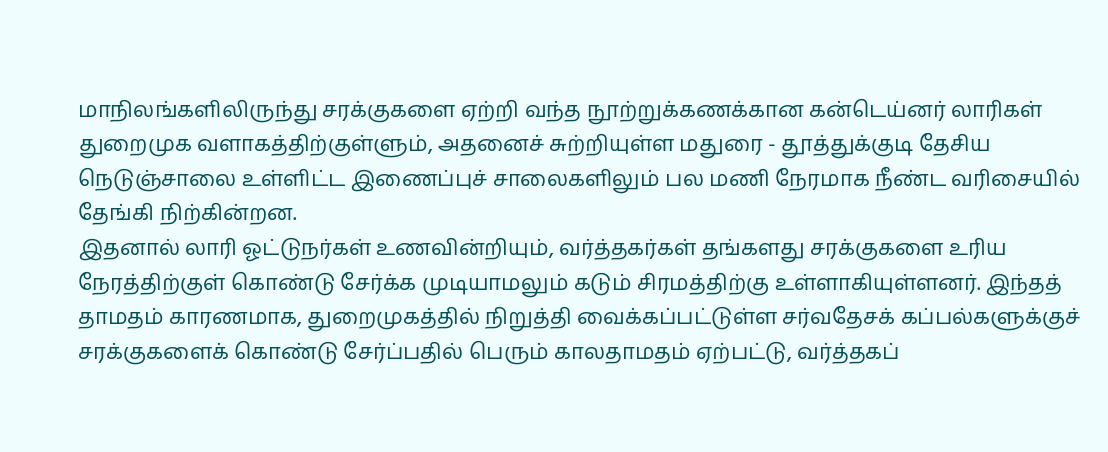மாநிலங்களிலிருந்து சரக்குகளை ஏற்றி வந்த நூற்றுக்கணக்கான கன்டெய்னர் லாரிகள் துறைமுக வளாகத்திற்குள்ளும், அதனைச் சுற்றியுள்ள மதுரை - தூத்துக்குடி தேசிய நெடுஞ்சாலை உள்ளிட்ட இணைப்புச் சாலைகளிலும் பல மணி நேரமாக நீண்ட வரிசையில் தேங்கி நிற்கின்றன.
இதனால் லாரி ஓட்டுநர்கள் உணவின்றியும், வர்த்தகர்கள் தங்களது சரக்குகளை உரிய நேரத்திற்குள் கொண்டு சேர்க்க முடியாமலும் கடும் சிரமத்திற்கு உள்ளாகியுள்ளனர். இந்தத் தாமதம் காரணமாக, துறைமுகத்தில் நிறுத்தி வைக்கப்பட்டுள்ள சர்வதேசக் கப்பல்களுக்குச் சரக்குகளைக் கொண்டு சேர்ப்பதில் பெரும் காலதாமதம் ஏற்பட்டு, வர்த்தகப்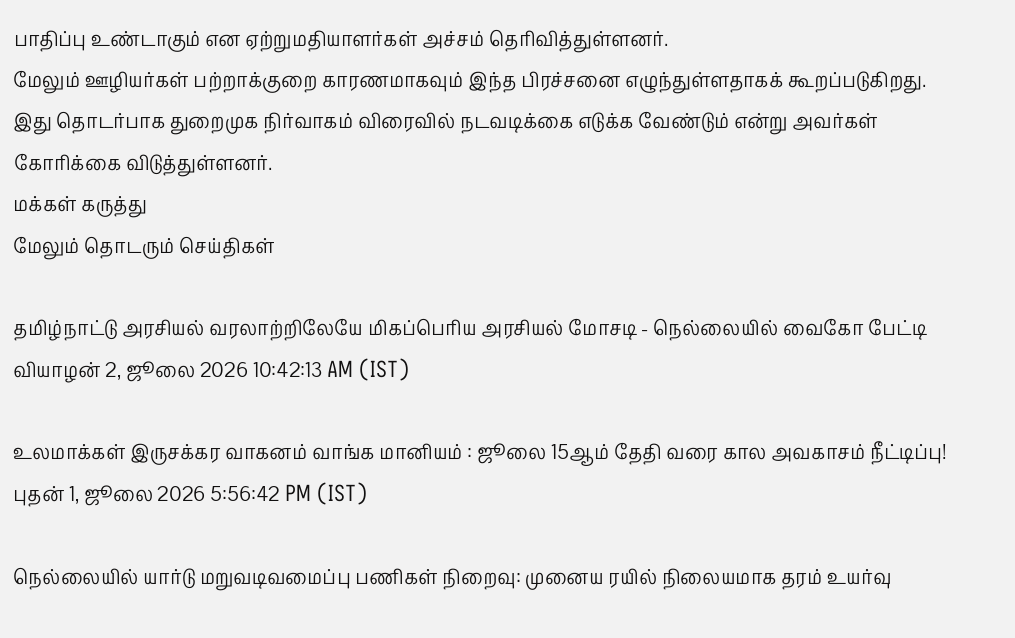பாதிப்பு உண்டாகும் என ஏற்றுமதியாளர்கள் அச்சம் தெரிவித்துள்ளனர்.
மேலும் ஊழியர்கள் பற்றாக்குறை காரணமாகவும் இந்த பிரச்சனை எழுந்துள்ளதாகக் கூறப்படுகிறது. இது தொடர்பாக துறைமுக நிர்வாகம் விரைவில் நடவடிக்கை எடுக்க வேண்டும் என்று அவர்கள் கோரிக்கை விடுத்துள்ளனர்.
மக்கள் கருத்து
மேலும் தொடரும் செய்திகள்

தமிழ்நாட்டு அரசியல் வரலாற்றிலேயே மிகப்பெரிய அரசியல் மோசடி - நெல்லையில் வைகோ பேட்டி
வியாழன் 2, ஜூலை 2026 10:42:13 AM (IST)

உலமாக்கள் இருசக்கர வாகனம் வாங்க மானியம் : ஜூலை 15ஆம் தேதி வரை கால அவகாசம் நீட்டிப்பு!
புதன் 1, ஜூலை 2026 5:56:42 PM (IST)

நெல்லையில் யார்டு மறுவடிவமைப்பு பணிகள் நிறைவு: முனைய ரயில் நிலையமாக தரம் உயர்வு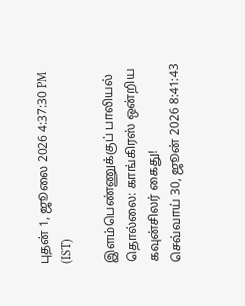புதன் 1, ஜூலை 2026 4:37:30 PM (IST)

இளம்பெண்ணுக்குப் பாலியல் தொல்லை: காங்கிரஸ் ஒன்றிய கவுன்சிலர் கைது!
செவ்வாய் 30, ஜூன் 2026 8:41:43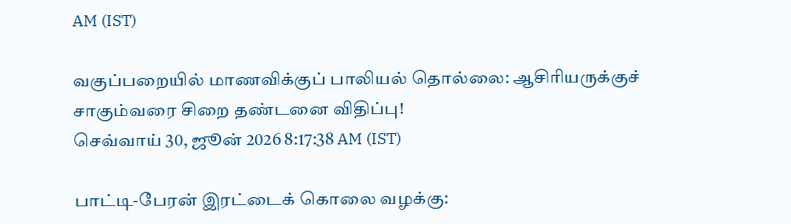AM (IST)

வகுப்பறையில் மாணவிக்குப் பாலியல் தொல்லை: ஆசிரியருக்குச் சாகும்வரை சிறை தண்டனை விதிப்பு!
செவ்வாய் 30, ஜூன் 2026 8:17:38 AM (IST)

பாட்டி-பேரன் இரட்டைக் கொலை வழக்கு: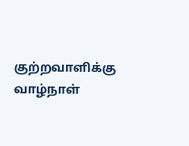குற்றவாளிக்கு வாழ்நாள்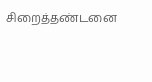சிறைத்தண்டனை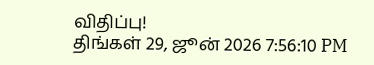விதிப்பு!
திங்கள் 29, ஜூன் 2026 7:56:10 PM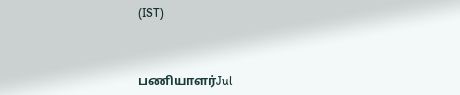(IST)



பணியாளர்Jul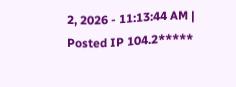2, 2026 - 11:13:44 AM | Posted IP 104.2*****